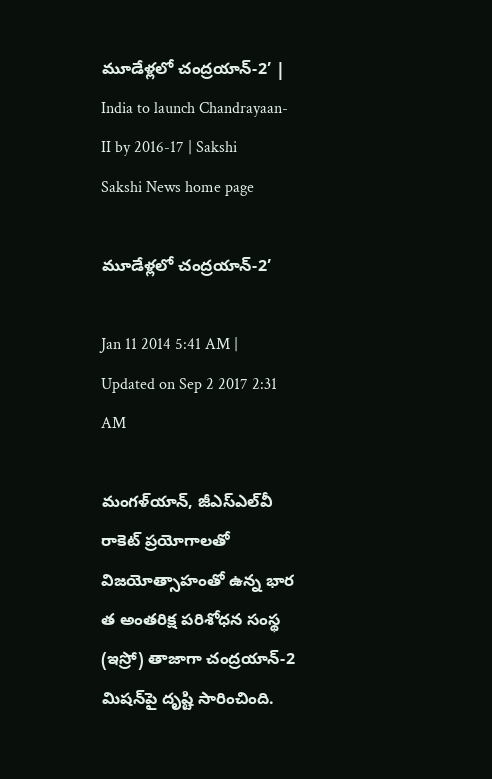మూడేళ్లలో చంద్రయాన్-2’ | India to launch Chandrayaan- II by 2016-17 | Sakshi
Sakshi News home page

మూడేళ్లలో చంద్రయాన్-2’

Jan 11 2014 5:41 AM | Updated on Sep 2 2017 2:31 AM

మంగళ్‌యాన్, జీఎస్‌ఎల్‌వీ రాకెట్ ప్రయోగాలతో విజయోత్సాహంతో ఉన్న భార త అంతరిక్ష పరిశోధన సంస్థ (ఇస్రో) తాజాగా చంద్రయాన్-2 మిషన్‌పై దృష్టి సారించింది.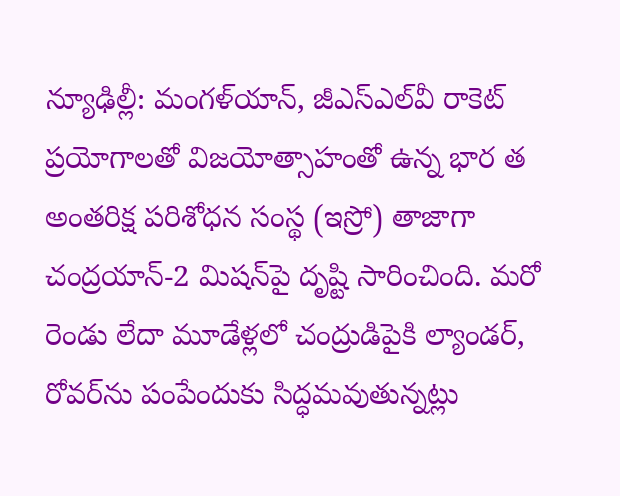న్యూఢిల్లీ: మంగళ్‌యాన్, జీఎస్‌ఎల్‌వీ రాకెట్  ప్రయోగాలతో విజయోత్సాహంతో ఉన్న భార త అంతరిక్ష పరిశోధన సంస్థ (ఇస్రో) తాజాగా చంద్రయాన్-2 మిషన్‌పై దృష్టి సారించింది. మరో రెండు లేదా మూడేళ్లలో చంద్రుడిపైకి ల్యాండర్, రోవర్‌ను పంపేందుకు సిద్ధమవుతున్నట్లు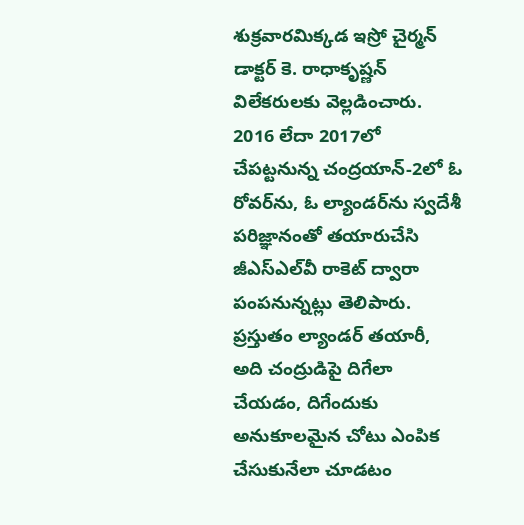శుక్రవారమిక్కడ ఇస్రో చైర్మన్ డాక్టర్ కె. రాధాకృష్ణన్ విలేకరులకు వెల్లడించారు. 2016 లేదా 2017లో చేపట్టనున్న చంద్రయాన్-2లో ఓ రోవర్‌ను, ఓ ల్యాండర్‌ను స్వదేశీ పరిజ్ఞానంతో తయారుచేసి జీఎస్‌ఎల్‌వీ రాకెట్ ద్వారా పంపనున్నట్లు తెలిపారు. ప్రస్తుతం ల్యాండర్ తయారీ, అది చంద్రుడిపై దిగేలా చేయడం, దిగేందుకు అనుకూలమైన చోటు ఎంపిక చేసుకునేలా చూడటం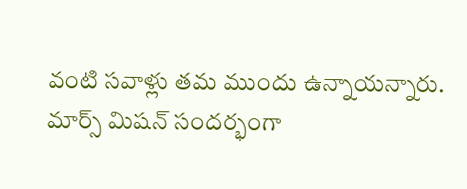వంటి సవాళ్లు తమ ముందు ఉన్నాయన్నారు. మార్స్ మిషన్ సందర్భంగా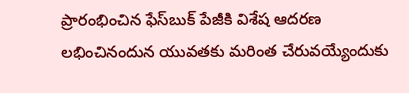ప్రారంభించిన ఫేస్‌బుక్ పేజీకి విశేష ఆదరణ లభించినందున యువతకు మరింత చేరువయ్యేందుకు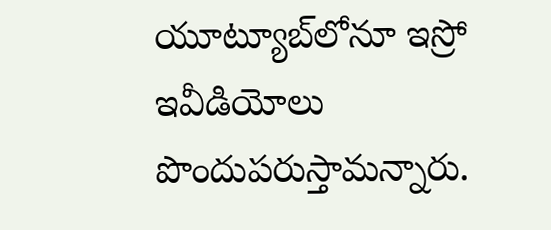యూట్యూబ్‌లోనూ ఇస్రో ఇవీడియోలు పొందుపరుస్తామన్నారు.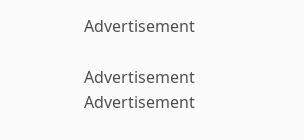Advertisement

Advertisement
Advertisement